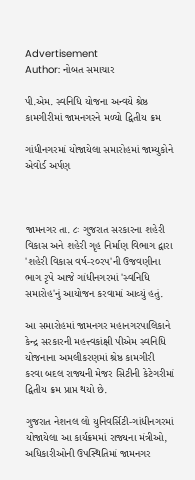Advertisement
Author: નોબત સમાચાર

પી.એમ. સ્વનિધિ યોજના અન્વયે શ્રેષ્ઠ કામગીરીમાં જામનગરને મળ્યો દ્વિતીય ક્રમ

ગાંધીનગરમાં યોજાયેલા સમારોહમાં જામ્યુકોને એવોર્ડ અર્પણ



જામનગર તા. ૮ઃ ગુજરાત સરકારના શહેરી વિકાસ અને શહેરી ગૃહ નિર્માણ વિભાગ દ્વારા 'શહેરી વિકાસ વર્ષ-ર૦રપ'ની ઉજવણીના ભાગ રૃપે આજે ગાંધીનગરમાં 'સ્વનિધિ સમારોહ'નું આયોજન કરવામાં આવ્યું હતું.

આ સમારોહમાં જામનગર મહાનગરપાલિકાને કેન્દ્ર સરકારની મહત્ત્વકાંક્ષી પીએમ સ્વનિધિ યોજનાના અમલીકરણમાં શ્રેષ્ઠ કામગીરી કરવા બદલ રાજ્યની મેજર સિટીની કેટેગરીમાં દ્વિતીય ક્રમ પ્રાપ્ત થયો છે.

ગુજરાત નેશનલ લો યુનિવર્સિટી-ગાંધીનગરમાં યોજાયેલા આ કાર્યક્રમમાં રાજ્યના મંત્રીઓ, અધિકારીઓની ઉપસ્થિતિમાં જામનગર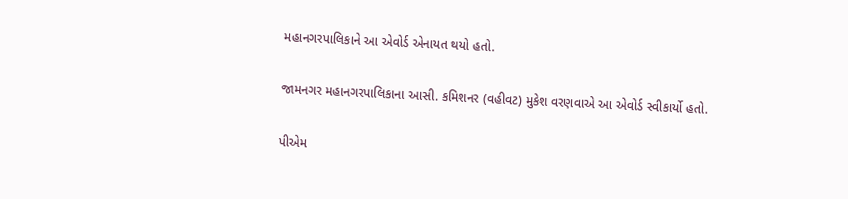મહાનગરપાલિકાને આ એવોર્ડ એનાયત થયો હતો.

જામનગર મહાનગરપાલિકાના આસી. કમિશનર (વહીવટ) મુકેશ વરણવાએ આ એવોર્ડ સ્વીકાર્યો હતો.

પીએમ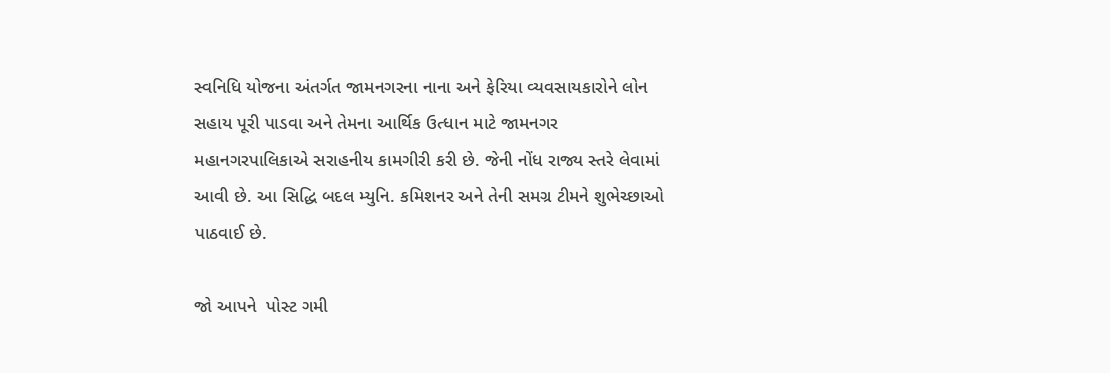સ્વનિધિ યોજના અંતર્ગત જામનગરના નાના અને ફેરિયા વ્યવસાયકારોને લોન સહાય પૂરી પાડવા અને તેમના આર્થિક ઉત્ધાન માટે જામનગર મહાનગરપાલિકાએ સરાહનીય કામગીરી કરી છે. જેની નોંધ રાજ્ય સ્તરે લેવામાં આવી છે. આ સિદ્ધિ બદલ મ્યુનિ. કમિશનર અને તેની સમગ્ર ટીમને શુભેચ્છાઓ પાઠવાઈ છે.

જો આપને  પોસ્ટ ગમી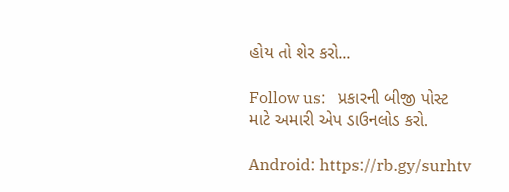હોય તો શેર કરો...

Follow us:   પ્રકારની બીજી પોસ્ટ માટે અમારી એપ ડાઉનલોડ કરો.

Android: https://rb.gy/surhtv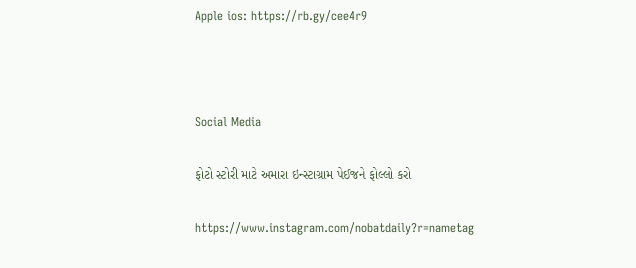Apple ios: https://rb.gy/cee4r9



Social Media

ફોટો સ્ટોરી માટે અમારા ઇન્સ્ટાગ્રામ પેઈજને ફોલ્લો કરો

https://www.instagram.com/nobatdaily?r=nametag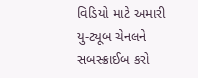વિડિયો માટે અમારી યુ-ટ્યૂબ ચેનલને સબસ્ક્રાઈબ કરો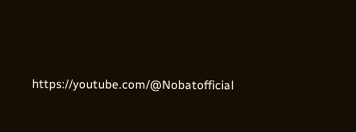https://youtube.com/@Nobatofficial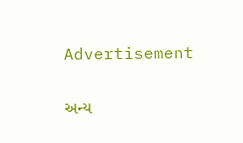Advertisement

અન્ય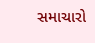સમાચારો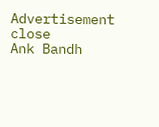Advertisement
close
Ank Bandh